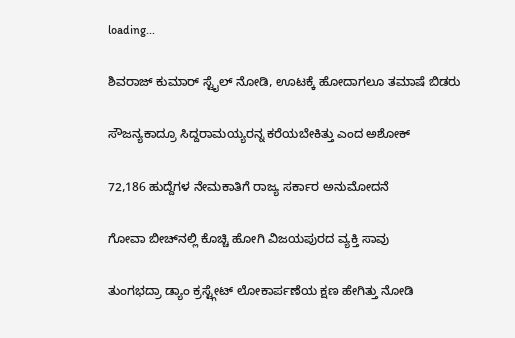loading...

ಶಿವರಾಜ್ ಕುಮಾರ್ ಸ್ಟೈಲ್ ನೋಡಿ, ಊಟಕ್ಕೆ ಹೋದಾಗಲೂ ತಮಾಷೆ ಬಿಡರು

ಸೌಜನ್ಯಕಾದ್ರೂ ಸಿದ್ದರಾಮಯ್ಯರನ್ನ ಕರೆಯಬೇಕಿತ್ತು ಎಂದ ಅಶೋಕ್

72,186 ಹುದ್ದೆಗಳ ನೇಮಕಾತಿಗೆ ರಾಜ್ಯ ಸರ್ಕಾರ ಅನುಮೋದನೆ

ಗೋವಾ ಬೀಚ್‌ನಲ್ಲಿ ಕೊಚ್ಚಿ ಹೋಗಿ ವಿಜಯಪುರದ ವ್ಯಕ್ತಿ ಸಾವು

ತುಂಗಭದ್ರಾ ಡ್ಯಾಂ ಕ್ರಸ್ಟ್ಗೇಟ್ ಲೋಕಾರ್ಪಣೆಯ ಕ್ಷಣ ಹೇಗಿತ್ತು ನೋಡಿ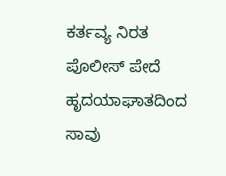ಕರ್ತವ್ಯ ನಿರತ ಪೊಲೀಸ್ ಪೇದೆ ಹೃದಯಾಘಾತದಿಂದ ಸಾವು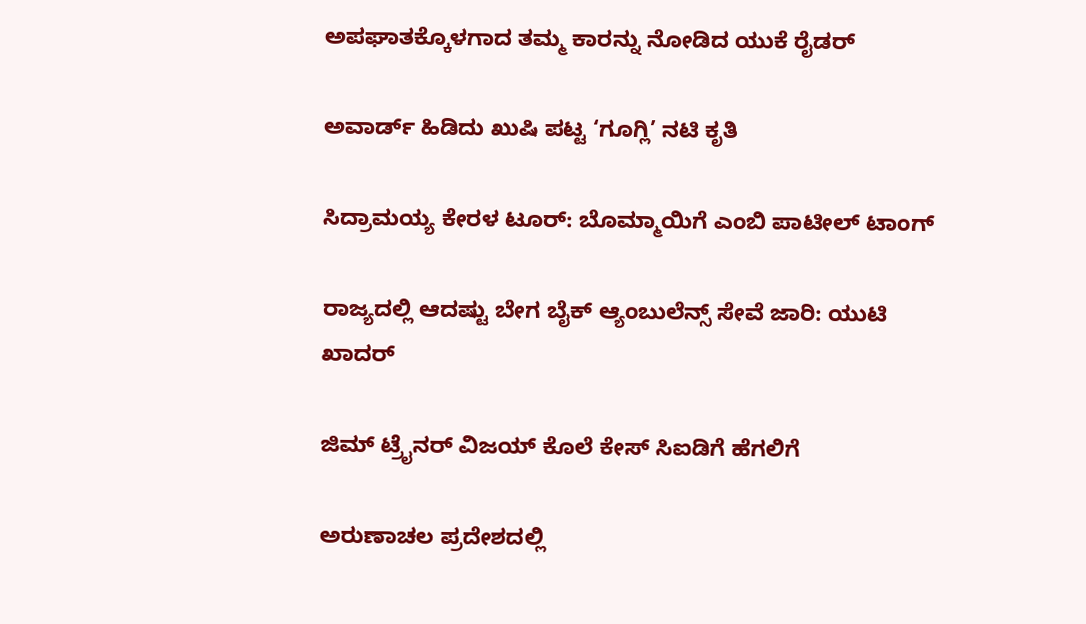ಅಪಘಾತಕ್ಕೊಳಗಾದ ತಮ್ಮ ಕಾರನ್ನು ನೋಡಿದ ಯುಕೆ ರೈಡರ್

ಅವಾರ್ಡ್ ಹಿಡಿದು ಖುಷಿ ಪಟ್ಟ ‘ಗೂಗ್ಲಿ’ ನಟಿ ಕೃತಿ

ಸಿದ್ರಾಮಯ್ಯ ಕೇರಳ ಟೂರ್: ಬೊಮ್ಮಾಯಿಗೆ ಎಂಬಿ ಪಾಟೀಲ್ ಟಾಂಗ್

ರಾಜ್ಯದಲ್ಲಿ ಆದಷ್ಟು ಬೇಗ ಬೈಕ್ ಆ್ಯಂಬುಲೆನ್ಸ್ ಸೇವೆ ಜಾರಿ: ಯುಟಿ ಖಾದರ್

ಜಿಮ್ ಟ್ರೈನರ್ ವಿಜಯ್ ಕೊಲೆ ಕೇಸ್ ಸಿಐಡಿಗೆ ಹೆಗಲಿಗೆ

ಅರುಣಾಚಲ ಪ್ರದೇಶದಲ್ಲಿ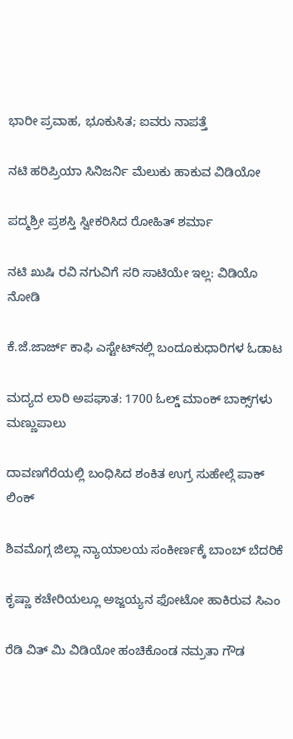ಭಾರೀ ಪ್ರವಾಹ, ಭೂಕುಸಿತ; ಐವರು ನಾಪತ್ತೆ

ನಟಿ ಹರಿಪ್ರಿಯಾ ಸಿನಿಜರ್ನಿ ಮೆಲುಕು ಹಾಕುವ ವಿಡಿಯೋ

ಪದ್ಮಶ್ರೀ ಪ್ರಶಸ್ತಿ ಸ್ವೀಕರಿಸಿದ ರೋಹಿತ್ ಶರ್ಮಾ

ನಟಿ ಖುಷಿ ರವಿ ನಗುವಿಗೆ ಸರಿ ಸಾಟಿಯೇ ಇಲ್ಲ: ವಿಡಿಯೊ ನೋಡಿ

ಕೆ.ಜೆ.ಜಾರ್ಜ್ ಕಾಫಿ ಎಸ್ಟೇಟ್‌ನಲ್ಲಿ ಬಂದೂಕುಧಾರಿಗಳ ಓಡಾಟ

ಮದ್ಯದ ಲಾರಿ ಅಪಘಾತ: 1700 ಓಲ್ಡ್‌ ಮಾಂಕ್‌ ಬಾಕ್ಸ್‌ಗಳು ಮಣ್ಣುಪಾಲು

ದಾವಣಗೆರೆಯಲ್ಲಿ ಬಂಧಿಸಿದ ಶಂಕಿತ ಉಗ್ರ ಸುಹೇಲ್ಗೆ ಪಾಕ್ ಲಿಂಕ್

ಶಿವಮೊಗ್ಗ ಜಿಲ್ಲಾ‌ ನ್ಯಾಯಾಲಯ ಸಂಕೀರ್ಣಕ್ಕೆ ಬಾಂಬ್ ಬೆದರಿಕೆ

ಕೃಷ್ಣಾ ಕಚೇರಿಯಲ್ಲೂ ಅಜ್ಜಯ್ಯನ ಫೋಟೋ ಹಾಕಿರುವ ಸಿಎಂ

ರೆಡಿ ವಿತ್ ಮಿ ವಿಡಿಯೋ ಹಂಚಿಕೊಂಡ ನಮ್ರತಾ ಗೌಡ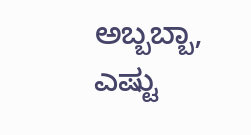ಅಬ್ಬಬ್ಬಾ, ಎಷ್ಟು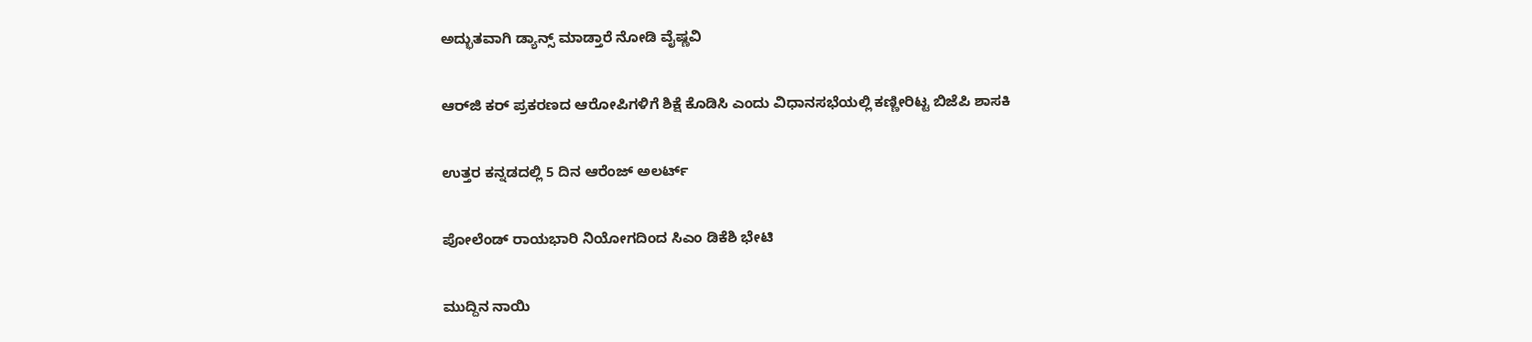ಅದ್ಭುತವಾಗಿ ಡ್ಯಾನ್ಸ್ ಮಾಡ್ತಾರೆ ನೋಡಿ ವೈಷ್ಣವಿ

ಆರ್‌ಜಿ ಕರ್ ಪ್ರಕರಣದ ಆರೋಪಿಗಳಿಗೆ ಶಿಕ್ಷೆ ಕೊಡಿಸಿ ಎಂದು ವಿಧಾನಸಭೆಯಲ್ಲಿ ಕಣ್ಣೀರಿಟ್ಟ ಬಿಜೆಪಿ ಶಾಸಕಿ

ಉತ್ತರ ಕನ್ನಡದಲ್ಲಿ 5 ದಿನ ಆರೆಂಜ್ ಅಲರ್ಟ್

ಪೋಲೆಂಡ್ ರಾಯಭಾರಿ ನಿಯೋಗದಿಂದ ಸಿಎಂ ಡಿಕೆಶಿ ಭೇಟಿ

ಮುದ್ದಿನ ನಾಯಿ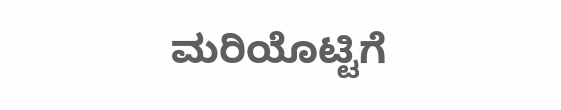ಮರಿಯೊಟ್ಟಿಗೆ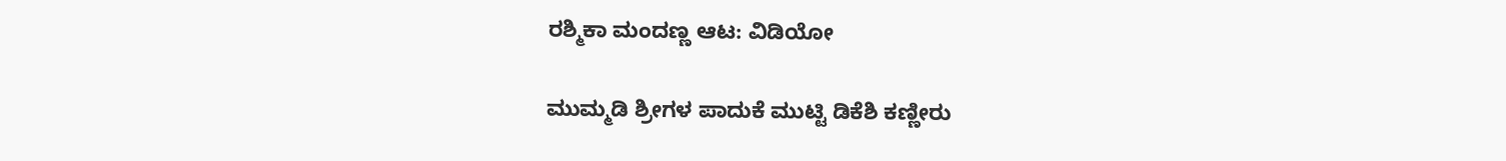ರಶ್ಮಿಕಾ ಮಂದಣ್ಣ ಆಟ: ವಿಡಿಯೋ

ಮುಮ್ಮಡಿ ಶ್ರೀಗಳ ಪಾದುಕೆ ಮುಟ್ಟಿ ಡಿಕೆಶಿ ಕಣ್ಣೀರು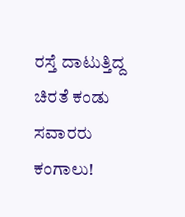ರಸ್ತೆ ದಾಟುತ್ತಿದ್ದ ಚಿರತೆ ಕಂಡು ಸವಾರರು ಕಂಗಾಲು!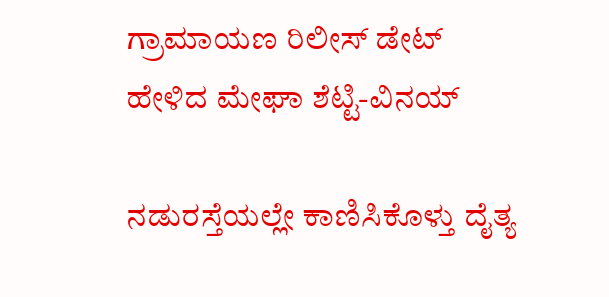ಗ್ರಾಮಾಯಣ ರಿಲೀಸ್ ಡೇಟ್ ಹೇಳಿದ ಮೇಘಾ ಶೆಟ್ಟಿ-ವಿನಯ್

ನಡುರಸ್ತೆಯಲ್ಲೇ ಕಾಣಿಸಿಕೊಳ್ತು ದೈತ್ಯ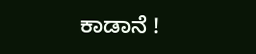ಕಾಡಾನೆ !